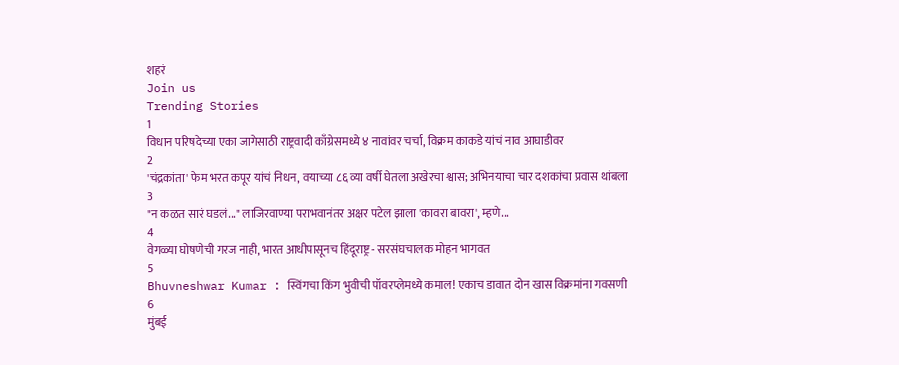शहरं
Join us
Trending Stories
1
विधान परिषदेच्या एका जागेसाठी राष्ट्रवादी काँग्रेसमध्ये ४ नावांवर चर्चा, विक्रम काकडे यांचं नाव आघाडीवर
2
'चंद्रकांता' फेम भरत कपूर यांचं निधन, वयाच्या ८६ व्या वर्षी घेतला अखेरचा श्वास; अभिनयाचा चार दशकांचा प्रवास थांबला
3
"न कळत सारं घडलं..." लाजिरवाण्या पराभवानंतर अक्षर पटेल झाला 'कावरा बावरा', म्हणे...
4
वेगळ्या घोषणेची गरज नाही, भारत आधीपासूनच हिंदूराष्ट्र - सरसंघचालक मोहन भागवत
5
Bhuvneshwar Kumar : स्विंगचा किंग भुवीची पॉवरप्लेमध्ये कमाल! एकाच डावात दोन खास विक्रमांना गवसणी
6
मुंबई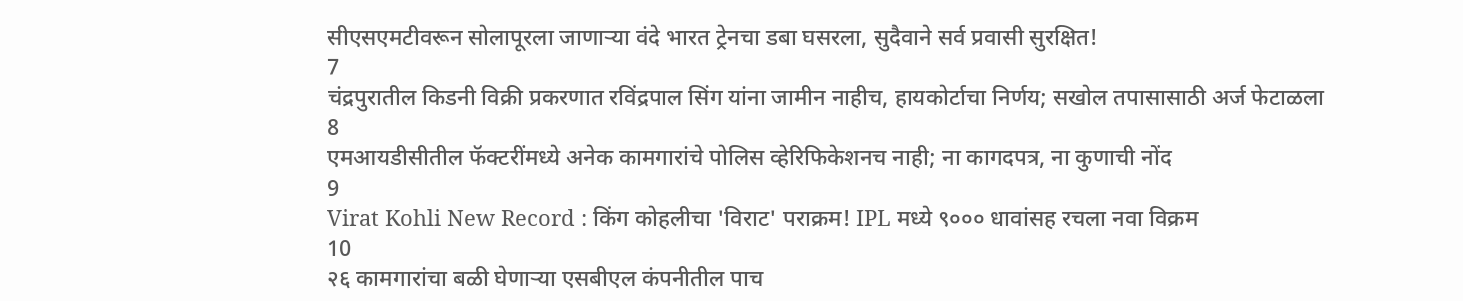सीएसएमटीवरून सोलापूरला जाणाऱ्या वंदे भारत ट्रेनचा डबा घसरला, सुदैवाने सर्व प्रवासी सुरक्षित!
7
चंद्रपुरातील किडनी विक्री प्रकरणात रविंद्रपाल सिंग यांना जामीन नाहीच, हायकोर्टाचा निर्णय; सखोल तपासासाठी अर्ज फेटाळला
8
एमआयडीसीतील फॅक्टरींमध्ये अनेक कामगारांचे पोलिस व्हेरिफिकेशनच नाही; ना कागदपत्र, ना कुणाची नोंद
9
Virat Kohli New Record : किंग कोहलीचा 'विराट' पराक्रम! IPL मध्ये ९००० धावांसह रचला नवा विक्रम
10
२६ कामगारांचा बळी घेणाऱ्या एसबीएल कंपनीतील पाच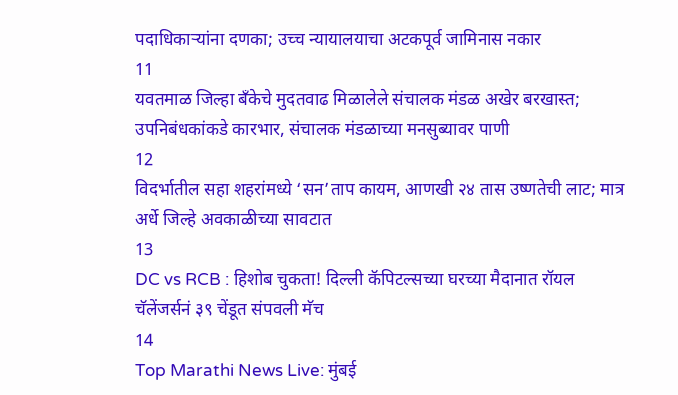पदाधिकाऱ्यांना दणका; उच्च न्यायालयाचा अटकपूर्व जामिनास नकार
11
यवतमाळ जिल्हा बँकेचे मुदतवाढ मिळालेले संचालक मंडळ अखेर बरखास्त; उपनिबंधकांकडे कारभार, संचालक मंडळाच्या मनसुब्यावर पाणी
12
विदर्भातील सहा शहरांमध्ये ‘सन’ताप कायम, आणखी २४ तास उष्णतेची लाट; मात्र अर्धे जिल्हे अवकाळीच्या सावटात
13
DC vs RCB : हिशोब चुकता! दिल्ली कॅपिटल्सच्या घरच्या मैदानात रॉयल चॅलेंजर्सनं ३९ चेंडूत संपवली मॅच
14
Top Marathi News Live: मुंबई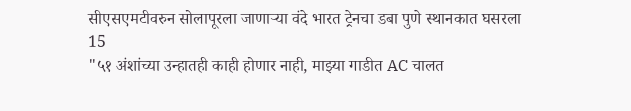सीएसएमटीवरुन सोलापूरला जाणाऱ्या वंदे भारत ट्रेनचा डबा पुणे स्थानकात घसरला
15
"५१ अंशांच्या उन्हातही काही होणार नाही, माझ्या गाडीत AC चालत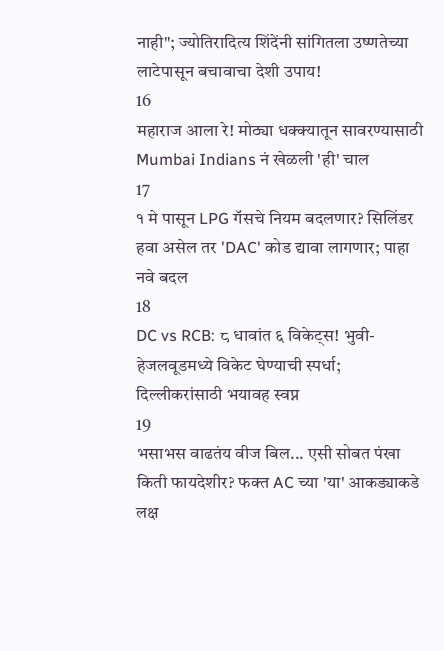नाही"; ज्योतिरादित्य शिंदेंनी सांगितला उष्णतेच्या लाटेपासून बचावाचा देशी उपाय!
16
महाराज आला रे! मोठ्या धक्क्यातून सावरण्यासाठी Mumbai Indians नं खेळली 'ही' चाल
17
१ मे पासून LPG गॅसचे नियम बदलणार? सिलिंडर हवा असेल तर 'DAC' कोड द्यावा लागणार; पाहा नवे बदल
18
DC vs RCB: ८ धावांत ६ विकेट्स! भुवी-हेजलवूडमध्ये विकेट घेण्याची स्पर्धा; दिल्लीकरांसाठी भयावह स्वप्न
19
भसाभस वाढतंय वीज बिल... एसी सोबत पंखा किती फायदेशीर? फक्त AC च्या 'या' आकड्याकडे लक्ष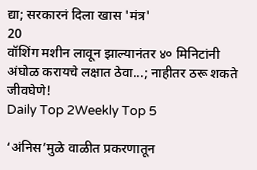द्या; सरकारनं दिला खास 'मंत्र'
20
वॉशिंग मशीन लावून झाल्यानंतर ४० मिनिटांनी अंघोळ करायचे लक्षात ठेवा...; नाहीतर ठरू शकते जीवघेणे!
Daily Top 2Weekly Top 5

‘अंनिस’मुळे वाळीत प्रकरणातून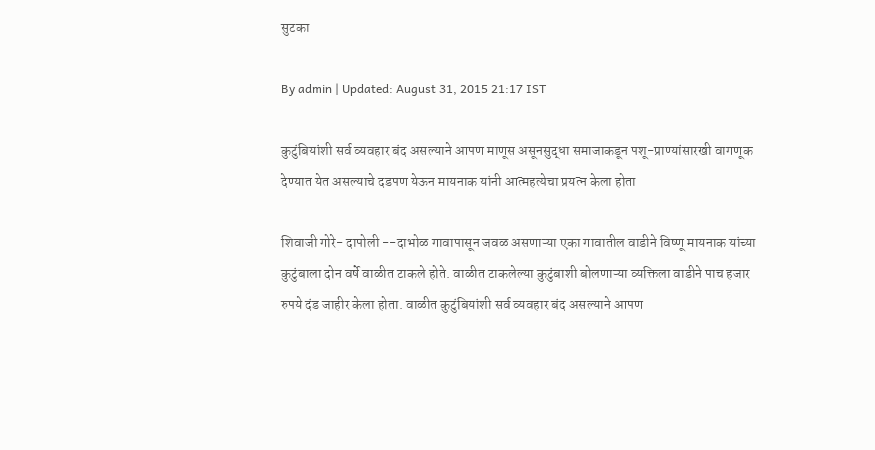सुटका

By admin | Updated: August 31, 2015 21:17 IST

कुटुंबियांशी सर्व व्यवहार बंद असल्याने आपण माणूस असूनसुद्धा समाजाकडून पशू-प्राण्यांसारखी वागणूक देण्यात येत असल्याचे दडपण येऊन मायनाक यांनी आत्महत्येचा प्रयत्न केला होता

शिवाजी गोरे- दापोली --दाभोळ गावापासून जवळ असणाऱ्या एका गावातील वाडीने विष्णू मायनाक यांच्या कुटुंबाला दोन वर्षे वाळीत टाकले होते. वाळीत टाकलेल्या कुटुंबाशी बोलणाऱ्या व्यक्तिला वाडीने पाच हजार रुपये दंड जाहीर केला होता. वाळीत कुटुंबियांशी सर्व व्यवहार बंद असल्याने आपण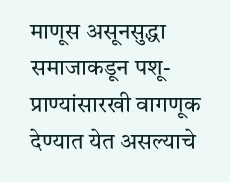माणूस असूनसुद्धा समाजाकडून पशू-प्राण्यांसारखी वागणूक देण्यात येत असल्याचे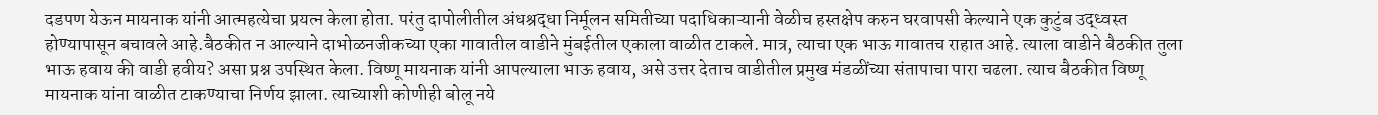दडपण येऊन मायनाक यांनी आत्महत्येचा प्रयत्न केला होता. परंतु दापोलीतील अंधश्रद्धा निर्मूलन समितीच्या पदाधिकाऱ्यानी वेळीच हस्तक्षेप करुन घरवापसी केल्याने एक कुटुंब उद्ध्वस्त होण्यापासून बचावले आहे.बैठकीत न आल्याने दाभोळनजीकच्या एका गावातील वाडीने मुंबईतील एकाला वाळीत टाकले. मात्र, त्याचा एक भाऊ गावातच राहात आहे. त्याला वाडीने बैठकीत तुला भाऊ हवाय की वाडी हवीय? असा प्रश्न उपस्थित केला. विष्णू मायनाक यांनी आपल्याला भाऊ हवाय, असे उत्तर देताच वाडीतील प्रमुख मंडळींच्या संतापाचा पारा चढला. त्याच बैठकीत विष्णू मायनाक यांना वाळीत टाकण्याचा निर्णय झाला. त्याच्याशी कोणीही बोलू नये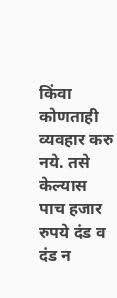किंवा कोणताही व्यवहार करु नये. तसे केल्यास पाच हजार रुपये दंड व दंड न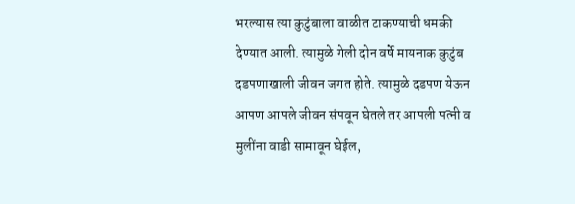भरल्यास त्या कुटुंबाला वाळीत टाकण्याची धमकी देण्यात आली. त्यामुळे गेली दोन वर्षे मायनाक कुटुंब दडपणाखाली जीवन जगत होते. त्यामुळे दडपण येऊन आपण आपले जीवन संपवून घेतले तर आपली पत्नी व मुलींना वाडी सामावून घेईल,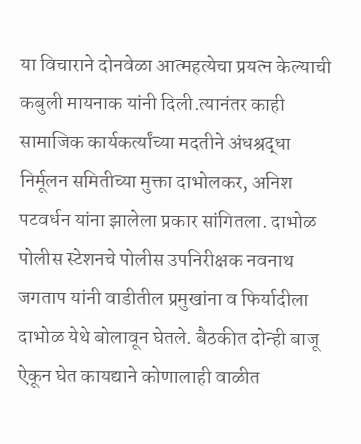या विचाराने दोनवेळा आत्महत्येचा प्रयत्न केल्याची कबुली मायनाक यांनी दिली.त्यानंतर काही सामाजिक कार्यकर्त्यांच्या मदतीने अंधश्रद्धा निर्मूलन समितीच्या मुक्ता दाभोलकर, अनिश पटवर्धन यांना झालेला प्रकार सांगितला. दाभोळ पोलीस स्टेशनचे पोलीस उपनिरीक्षक नवनाथ जगताप यांनी वाडीतील प्रमुखांना व फिर्यादीला दाभोळ येथे बोलावून घेतले. बैठकीत दोन्ही बाजू ऐकून घेत कायद्याने कोणालाही वाळीत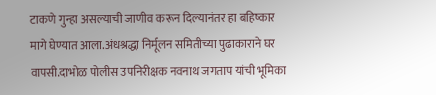टाकणे गुन्हा असल्याची जाणीव करून दिल्यानंतर हा बहिष्कार मागे घेण्यात आला.अंधश्रद्धा निर्मूलन समितीच्या पुढाकाराने घर वापसी.दाभोळ पोलीस उपनिरीक्षक नवनाथ जगताप यांची भूमिका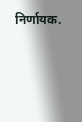निर्णायक.